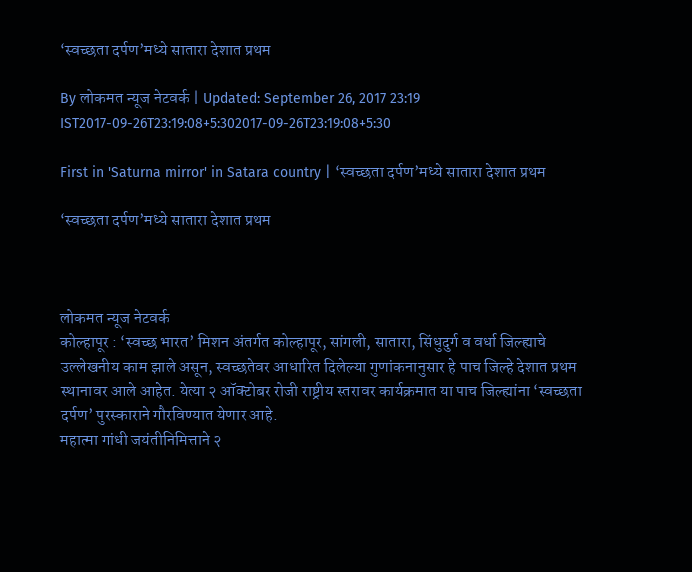‘स्वच्छता दर्पण’मध्ये सातारा देशात प्रथम

By लोकमत न्यूज नेटवर्क | Updated: September 26, 2017 23:19 IST2017-09-26T23:19:08+5:302017-09-26T23:19:08+5:30

First in 'Saturna mirror' in Satara country | ‘स्वच्छता दर्पण’मध्ये सातारा देशात प्रथम

‘स्वच्छता दर्पण’मध्ये सातारा देशात प्रथम



लोकमत न्यूज नेटवर्क
कोल्हापूर : ‘स्वच्छ भारत’ मिशन अंतर्गत कोल्हापूर, सांगली, सातारा, सिंधुदुर्ग व वर्धा जिल्ह्याचे उल्लेखनीय काम झाले असून, स्वच्छतेवर आधारित दिलेल्या गुणांकनानुसार हे पाच जिल्हे देशात प्रथम स्थानावर आले आहेत. येत्या २ ऑक्टोबर रोजी राष्ट्रीय स्तरावर कार्यक्रमात या पाच जिल्ह्यांना ‘स्वच्छता दर्पण’ पुरस्काराने गौरविण्यात येणार आहे.
महात्मा गांधी जयंतीनिमित्ताने २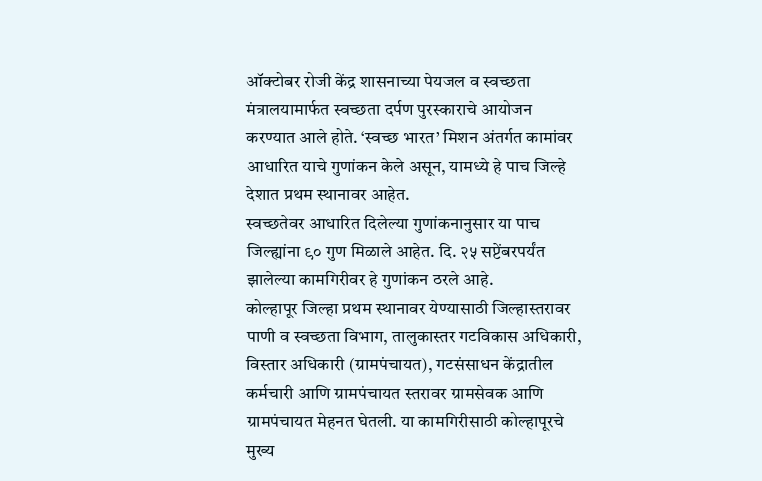ऑक्टोबर रोजी केंद्र शासनाच्या पेयजल व स्वच्छता मंत्रालयामार्फत स्वच्छता दर्पण पुरस्काराचे आयोजन करण्यात आले होते. ‘स्वच्छ भारत’ मिशन अंतर्गत कामांवर आधारित याचे गुणांकन केले असून, यामध्ये हे पाच जिल्हे देशात प्रथम स्थानावर आहेत.
स्वच्छतेवर आधारित दिलेल्या गुणांकनानुसार या पाच जिल्ह्यांना ९० गुण मिळाले आहेत. दि. २५ सप्टेंबरपर्यंत झालेल्या कामगिरीवर हे गुणांकन ठरले आहे.
कोल्हापूर जिल्हा प्रथम स्थानावर येण्यासाठी जिल्हास्तरावर पाणी व स्वच्छता विभाग, तालुकास्तर गटविकास अधिकारी, विस्तार अधिकारी (ग्रामपंचायत), गटसंसाधन केंद्रातील कर्मचारी आणि ग्रामपंचायत स्तरावर ग्रामसेवक आणि ग्रामपंचायत मेहनत घेतली. या कामगिरीसाठी कोल्हापूरचे मुख्य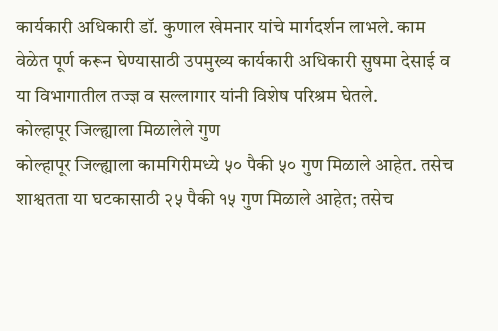कार्यकारी अधिकारी डॉ. कुणाल खेमनार यांचे मार्गदर्शन लाभले. काम वेळेत पूर्ण करून घेण्यासाठी उपमुख्य कार्यकारी अधिकारी सुषमा देसाई व या विभागातील तज्ज्ञ व सल्लागार यांनी विशेष परिश्रम घेतले.
कोल्हापूर जिल्ह्याला मिळालेले गुण
कोल्हापूर जिल्ह्याला कामगिरीमध्ये ५० पैकी ५० गुण मिळाले आहेत. तसेच शाश्वतता या घटकासाठी २५ पैकी १५ गुण मिळाले आहेत; तसेच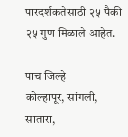पारदर्शकतेसाठी २५ पैकी २५ गुण मिळाले आहेत.

पाच जिल्हे
कोल्हापूर, सांगली, सातारा,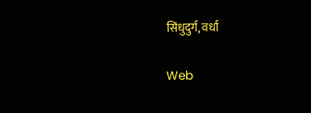सिंधुदुर्ग, वर्धा

Web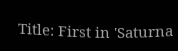Title: First in 'Saturna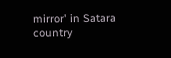mirror' in Satara country